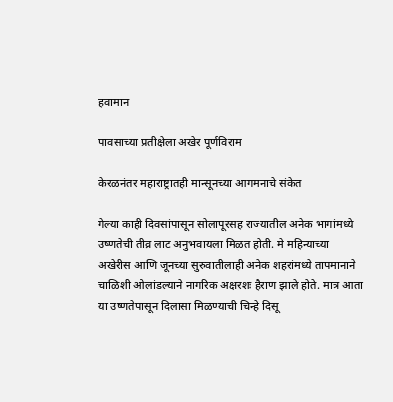हवामान

पावसाच्या प्रतीक्षेला अखेर पूर्णविराम

केरळनंतर महाराष्ट्रातही मान्सूनच्या आगमनाचे संकेत

गेल्या काही दिवसांपासून सोलापूरसह राज्यातील अनेक भागांमध्ये उष्णतेची तीव्र लाट अनुभवायला मिळत होती. मे महिन्याच्या अखेरीस आणि जूनच्या सुरुवातीलाही अनेक शहरांमध्ये तापमानाने चाळिशी ओलांडल्याने नागरिक अक्षरशः हैराण झाले होते. मात्र आता या उष्णतेपासून दिलासा मिळण्याची चिन्हे दिसू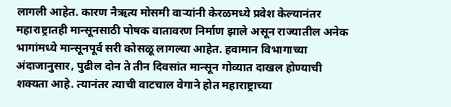लागली आहेत. कारण नैऋत्य मोसमी वाऱ्यांनी केरळमध्ये प्रवेश केल्यानंतर महाराष्ट्रातही मान्सूनसाठी पोषक वातावरण निर्माण झाले असून राज्यातील अनेक भागांमध्ये मान्सूनपूर्व सरी कोसळू लागल्या आहेत. हवामान विभागाच्या अंदाजानुसार, पुढील दोन ते तीन दिवसांत मान्सून गोव्यात दाखल होण्याची शक्यता आहे. त्यानंतर त्याची वाटचाल वेगाने होत महाराष्ट्राच्या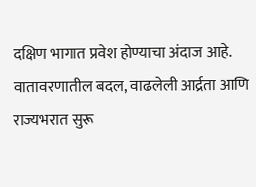दक्षिण भागात प्रवेश होण्याचा अंदाज आहे. वातावरणातील बदल, वाढलेली आर्द्रता आणि राज्यभरात सुरू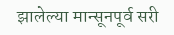झालेल्या मान्सूनपूर्व सरी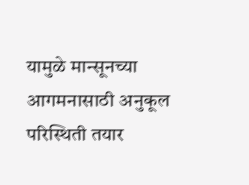यामुळे मान्सूनच्या आगमनासाठी अनुकूल परिस्थिती तयार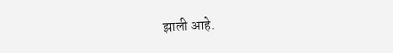झाली आहे.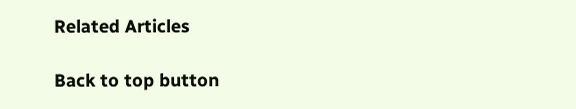Related Articles

Back to top button